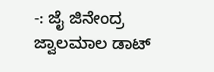-: ಜೈ ಜಿನೇಂದ್ರ ಜ್ವಾಲಮಾಲ ಡಾಟ್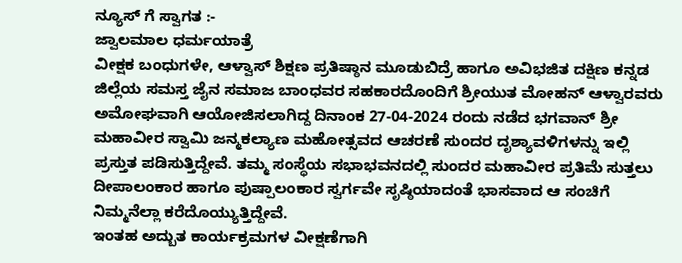ನ್ಯೂಸ್ ಗೆ ಸ್ವಾಗತ :-
ಜ್ವಾಲಮಾಲ ಧರ್ಮಯಾತ್ರೆ
ವೀಕ್ಷಕ ಬಂಧುಗಳೇ, ಆಳ್ವಾಸ್ ಶಿಕ್ಷಣ ಪ್ರತಿಷ್ಠಾನ ಮೂಡುಬಿದ್ರೆ ಹಾಗೂ ಅವಿಭಜಿತ ದಕ್ಷಿಣ ಕನ್ನಡ ಜಿಲ್ಲೆಯ ಸಮಸ್ತ ಜೈನ ಸಮಾಜ ಬಾಂಧವರ ಸಹಕಾರದೊಂದಿಗೆ ಶ್ರೀಯುತ ಮೋಹನ್ ಆಳ್ವಾರವರು ಅಮೋಘವಾಗಿ ಆಯೋಜಿಸಲಾಗಿದ್ದ ದಿನಾಂಕ 27-04-2024 ರಂದು ನಡೆದ ಭಗವಾನ್ ಶ್ರೀ ಮಹಾವೀರ ಸ್ವಾಮಿ ಜನ್ಮಕಲ್ಯಾಣ ಮಹೋತ್ಸವದ ಆಚರಣೆ ಸುಂದರ ದೃಶ್ಯಾವಳಿಗಳನ್ನು ಇಲ್ಲಿ ಪ್ರಸ್ತುತ ಪಡಿಸುತ್ತಿದ್ದೇವೆ. ತಮ್ಮ ಸಂಸ್ಥೆಯ ಸಭಾಭವನದಲ್ಲಿ ಸುಂದರ ಮಹಾವೀರ ಪ್ರತಿಮೆ ಸುತ್ತಲು ದೀಪಾಲಂಕಾರ ಹಾಗೂ ಪುಷ್ಪಾಲಂಕಾರ ಸ್ವರ್ಗವೇ ಸೃಷ್ಠಿಯಾದಂತೆ ಭಾಸವಾದ ಆ ಸಂಚಿಗೆ ನಿಮ್ಮನೆಲ್ಲಾ ಕರೆದೊಯ್ಯುತ್ತಿದ್ದೇವೆ.
ಇಂತಹ ಅದ್ಬುತ ಕಾರ್ಯಕ್ರಮಗಳ ವೀಕ್ಷಣೆಗಾಗಿ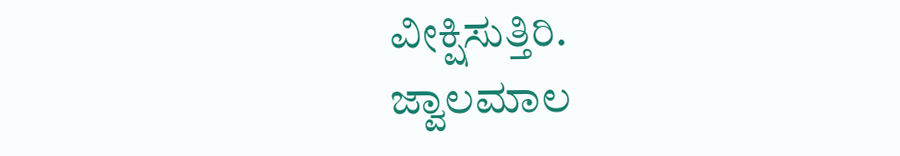ವೀಕ್ಷಿಸುತ್ತಿರಿ.
ಜ್ವಾಲಮಾಲ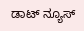ಡಾಟ್ ನ್ಯೂಸ್